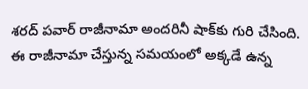శరద్ పవార్ రాజీనామా అందరినీ షాక్‌కు గురి చేసింది. ఈ రాజీనామా చేస్తున్న సమయంలో అక్కడే ఉన్న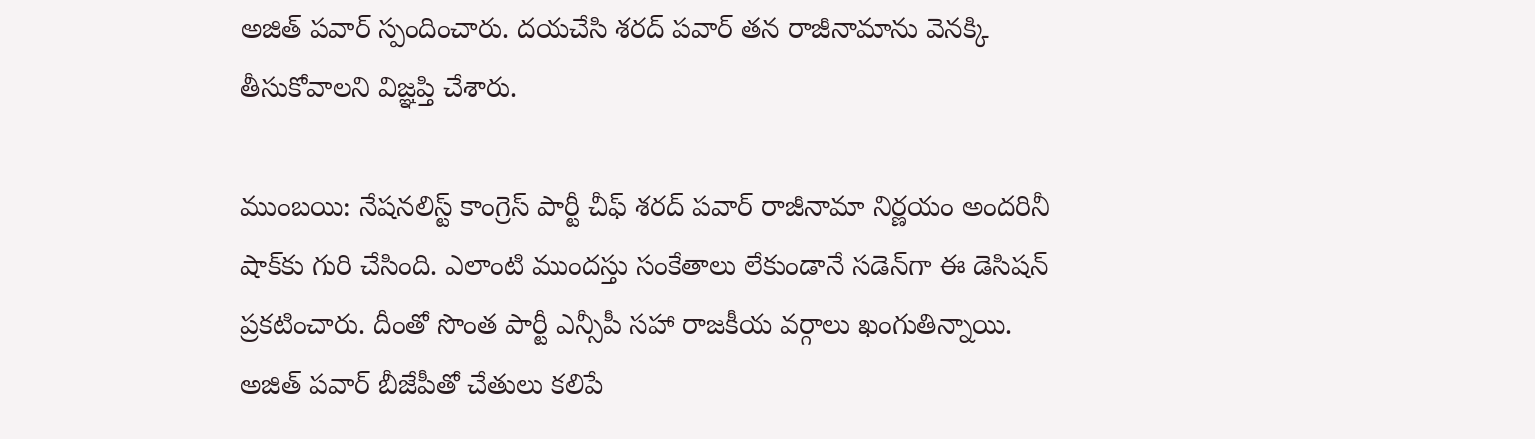అజిత్ పవార్ స్పందించారు. దయచేసి శరద్ పవార్ తన రాజీనామాను వెనక్కి తీసుకోవాలని విజ్ఞప్తి చేశారు.

ముంబయి: నేషనలిస్ట్ కాంగ్రెస్ పార్టీ చీఫ్ శరద్ పవార్ రాజీనామా నిర్ణయం అందరినీ షాక్‌కు గురి చేసింది. ఎలాంటి ముందస్తు సంకేతాలు లేకుండానే సడెన్‌గా ఈ డెసిషన్ ప్రకటించారు. దీంతో సొంత పార్టీ ఎన్సీపీ సహా రాజకీయ వర్గాలు ఖంగుతిన్నాయి. అజిత్ పవార్ బీజేపీతో చేతులు కలిపే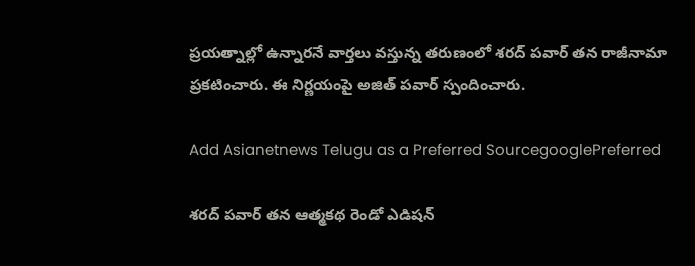ప్రయత్నాల్లో ఉన్నారనే వార్తలు వస్తున్న తరుణంలో శరద్ పవార్ తన రాజీనామా ప్రకటించారు. ఈ నిర్ణయంపై అజిత్ పవార్ స్పందించారు.

Add Asianetnews Telugu as a Preferred SourcegooglePreferred

శరద్ పవార్ తన ఆత్మకథ రెండో ఎడిషన్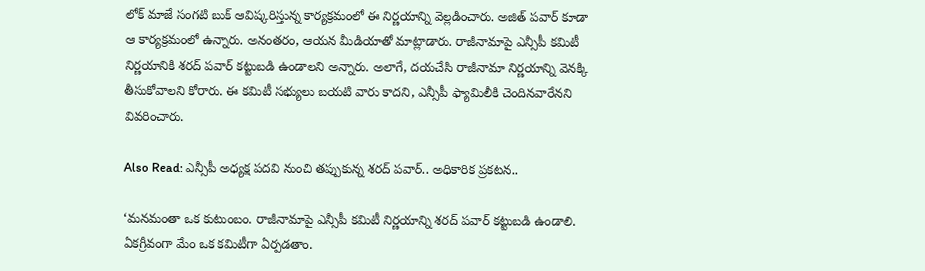లోక్ మాజే సంగటి బుక్ ఆవిష్కరిస్తున్న కార్యక్రమంలో ఈ నిర్ణయాన్ని వెల్లడించారు. అజిత్ పవార్ కూడా ఆ కార్యక్రమంలో ఉన్నారు. అనంతరం, ఆయన మీడియాతో మాట్లాడారు. రాజీనామాపై ఎన్సీపీ కమిటీ నిర్ణయానికి శరద్ పవార్ కట్టుబడి ఉండాలని అన్నారు. అలాగే, దయచేసి రాజీనామా నిర్ణయాన్ని వెనక్కి తీసుకోవాలని కోరారు. ఈ కమిటీ సభ్యులు బయటి వారు కాదని, ఎన్సీపీ ఫ్యామిలీకి చెందినవారేనని వివరించారు.

Also Read: ఎన్సీపీ అధ్యక్ష పదవి నుంచి తప్పుకున్న శరద్ పవార్.. అధికారిక ప్రకటన..

‘మనమంతా ఒక కుటుంబం. రాజీనామాపై ఎన్సీపీ కమిటీ నిర్ణయాన్ని శరద్ పవార్ కట్టుబడి ఉండాలి. ఏకగ్రీవంగా మేం ఒక కమిటీగా ఏర్పడతాం.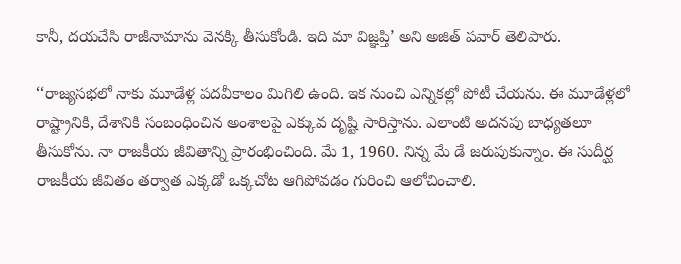కానీ, దయచేసి రాజీనామాను వెనక్కి తీసుకోండి. ఇది మా విజ్ఞప్తి’ అని అజిత్ పవార్ తెలిపారు.

‘‘రాజ్యసభలో నాకు మూడేళ్ల పదవీకాలం మిగిలి ఉంది. ఇక నుంచి ఎన్నికల్లో పోటీ చేయను. ఈ మూడేళ్లలో రాష్ట్రానికి, దేశానికి సంబంధించిన అంశాలపై ఎక్కువ దృష్టి సారిస్తాను. ఎలాంటి అదనపు బాధ్యతలూ తీసుకోను. నా రాజకీయ జీవితాన్ని ప్రారంభించింది. మే 1, 1960. నిన్న మే డే జరుపుకున్నాం. ఈ సుదీర్ఘ రాజకీయ జీవితం తర్వాత ఎక్కడో ఒక్కచోట ఆగిపోవడం గురించి ఆలోచించాలి.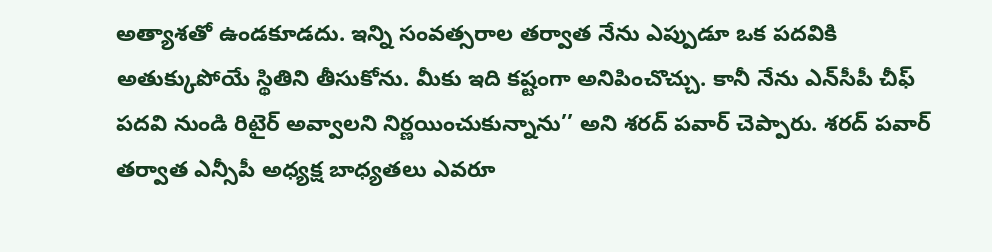అత్యాశతో ఉండకూడదు. ఇన్ని సంవత్సరాల తర్వాత నేను ఎప్పుడూ ఒక పదవికి అతుక్కుపోయే స్థితిని తీసుకోను. మీకు ఇది కష్టంగా అనిపించొచ్చు. కానీ నేను ఎన్‌సీపీ చీఫ్ పదవి నుండి రిటైర్ అవ్వాలని నిర్ణయించుకున్నాను’’ అని శరద్ పవార్ చెప్పారు. శరద్ పవార్ తర్వాత ఎన్సీపీ అధ్యక్ష బాధ్యతలు ఎవరూ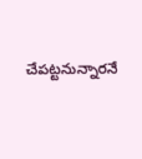చేపట్టనున్నారనే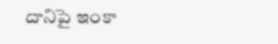దానిపై ఇంకా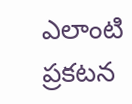ఎలాంటి ప్రకటన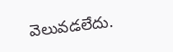వెలువడలేదు.